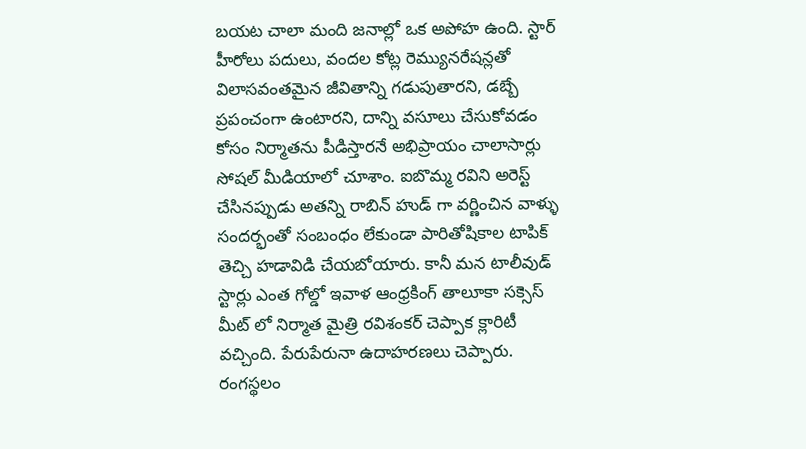బయట చాలా మంది జనాల్లో ఒక అపోహ ఉంది. స్టార్ హీరోలు పదులు, వందల కోట్ల రెమ్యునరేషన్లతో విలాసవంతమైన జీవితాన్ని గడుపుతారని, డబ్బే ప్రపంచంగా ఉంటారని, దాన్ని వసూలు చేసుకోవడం కోసం నిర్మాతను పీడిస్తారనే అభిప్రాయం చాలాసార్లు సోషల్ మీడియాలో చూశాం. ఐబొమ్మ రవిని అరెస్ట్ చేసినప్పుడు అతన్ని రాబిన్ హుడ్ గా వర్ణించిన వాళ్ళు సందర్భంతో సంబంధం లేకుండా పారితోషికాల టాపిక్ తెచ్చి హడావిడి చేయబోయారు. కానీ మన టాలీవుడ్ స్టార్లు ఎంత గోల్డో ఇవాళ ఆంధ్రకింగ్ తాలూకా సక్సెస్ మీట్ లో నిర్మాత మైత్రి రవిశంకర్ చెప్పాక క్లారిటీ వచ్చింది. పేరుపేరునా ఉదాహరణలు చెప్పారు.
రంగస్థలం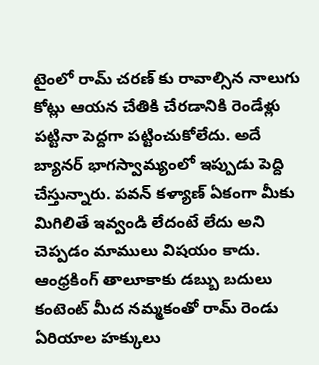టైంలో రామ్ చరణ్ కు రావాల్సిన నాలుగు కోట్లు ఆయన చేతికి చేరడానికి రెండేళ్లు పట్టినా పెద్దగా పట్టించుకోలేదు. అదే బ్యానర్ భాగస్వామ్యంలో ఇప్పుడు పెద్ది చేస్తున్నారు. పవన్ కళ్యాణ్ ఏకంగా మీకు మిగిలితే ఇవ్వండి లేదంటే లేదు అని చెప్పడం మాములు విషయం కాదు. ఆంధ్రకింగ్ తాలూకాకు డబ్బు బదులు కంటెంట్ మీద నమ్మకంతో రామ్ రెండు ఏరియాల హక్కులు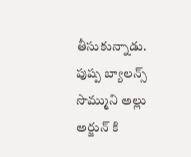తీసుకున్నాడు. పుష్ప బ్యాలన్స్ సొమ్ముని అల్లు అర్జున్ కి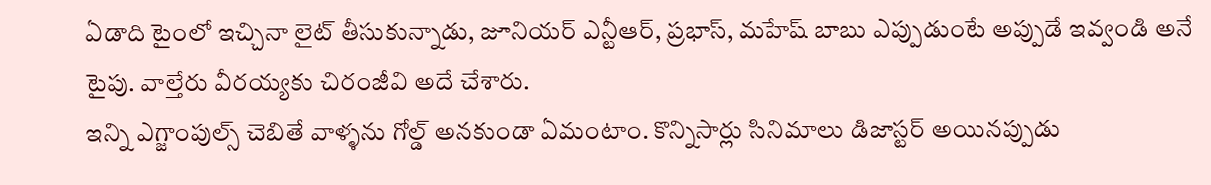ఏడాది టైంలో ఇచ్చినా లైట్ తీసుకున్నాడు, జూనియర్ ఎన్టీఆర్, ప్రభాస్, మహేష్ బాబు ఎప్పుడుంటే అప్పుడే ఇవ్వండి అనే టైపు. వాల్తేరు వీరయ్యకు చిరంజీవి అదే చేశారు.
ఇన్ని ఎగ్జాంపుల్స్ చెబితే వాళ్ళను గోల్డ్ అనకుండా ఏమంటాం. కొన్నిసార్లు సినిమాలు డిజాస్టర్ అయినప్పుడు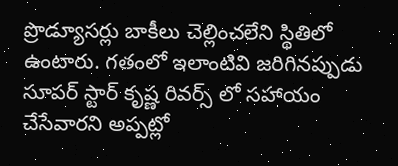ప్రొడ్యూసర్లు బాకీలు చెల్లించలేని స్థితిలో ఉంటారు. గతంలో ఇలాంటివి జరిగినప్పుడు సూపర్ స్టార్ కృష్ణ రివర్స్ లో సహాయం చేసేవారని అప్పట్లో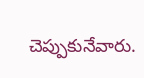చెప్పుకునేవారు.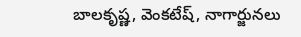బాలకృష్ణ, వెంకటేష్, నాగార్జునలు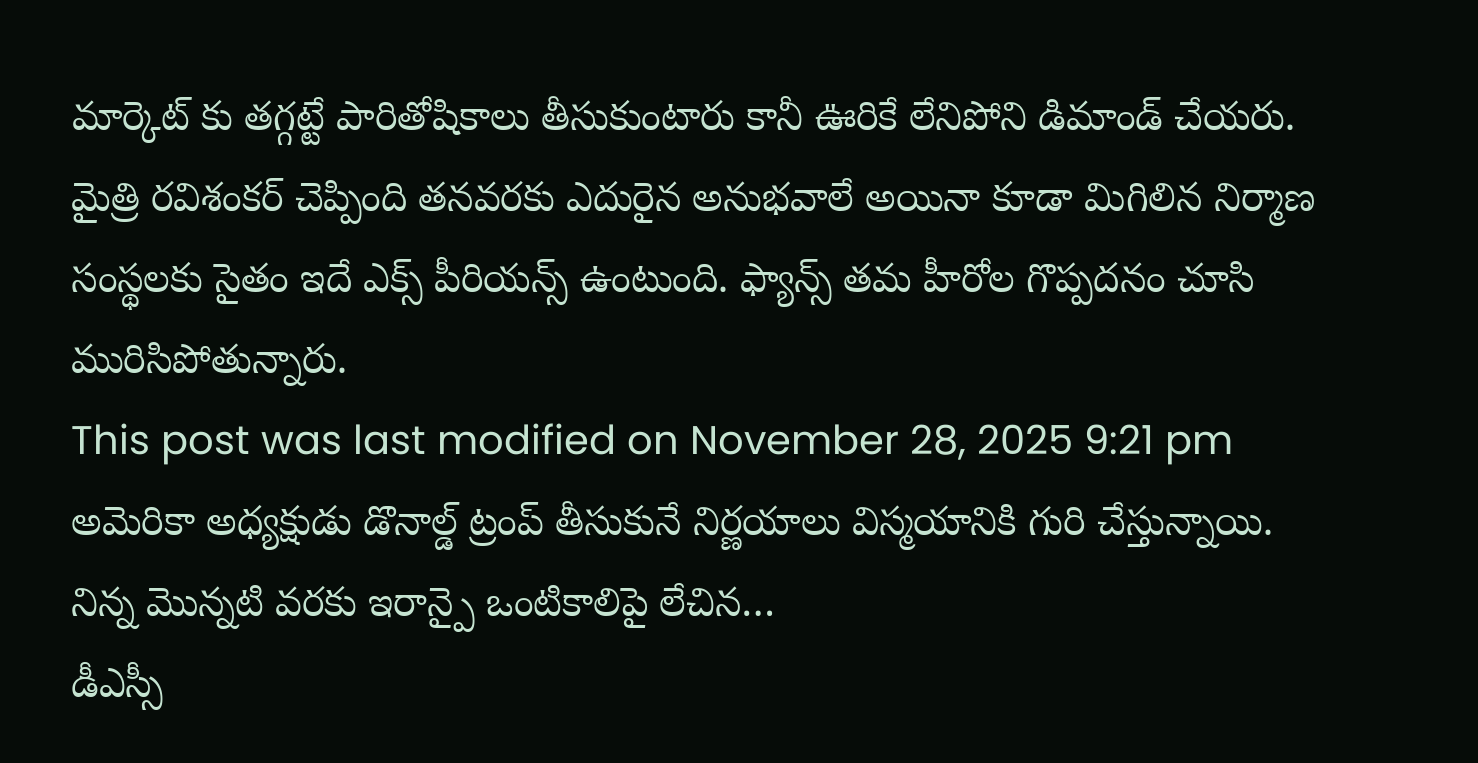మార్కెట్ కు తగ్గట్టే పారితోషికాలు తీసుకుంటారు కానీ ఊరికే లేనిపోని డిమాండ్ చేయరు. మైత్రి రవిశంకర్ చెప్పింది తనవరకు ఎదురైన అనుభవాలే అయినా కూడా మిగిలిన నిర్మాణ సంస్థలకు సైతం ఇదే ఎక్స్ పీరియన్స్ ఉంటుంది. ఫ్యాన్స్ తమ హీరోల గొప్పదనం చూసి మురిసిపోతున్నారు.
This post was last modified on November 28, 2025 9:21 pm
అమెరికా అధ్యక్షుడు డొనాల్డ్ ట్రంప్ తీసుకునే నిర్ణయాలు విస్మయానికి గురి చేస్తున్నాయి. నిన్న మొన్నటి వరకు ఇరాన్పై ఒంటికాలిపై లేచిన…
డీఎస్సీ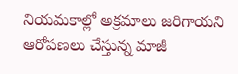నియమకాల్లో అక్రమాలు జరిగాయని ఆరోపణలు చేస్తున్న మాజీ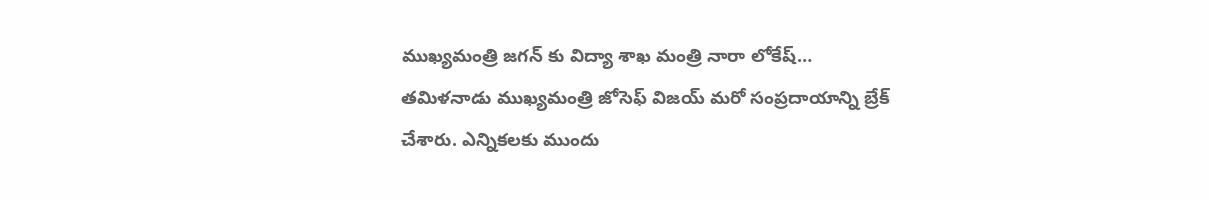ముఖ్యమంత్రి జగన్ కు విద్యా శాఖ మంత్రి నారా లోకేష్…
తమిళనాడు ముఖ్యమంత్రి జోసెఫ్ విజయ్ మరో సంప్రదాయాన్ని బ్రేక్ చేశారు. ఎన్నికలకు ముందు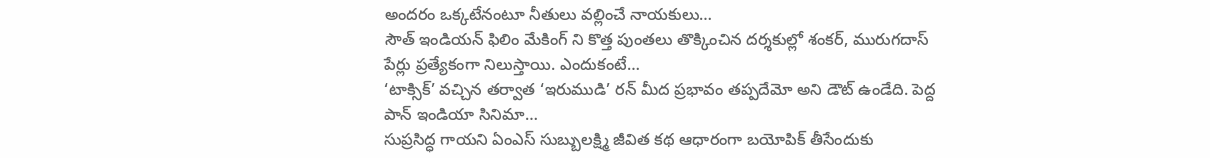అందరం ఒక్కటేనంటూ నీతులు వల్లించే నాయకులు…
సౌత్ ఇండియన్ ఫిలిం మేకింగ్ ని కొత్త పుంతలు తొక్కించిన దర్శకుల్లో శంకర్, మురుగదాస్ పేర్లు ప్రత్యేకంగా నిలుస్తాయి. ఎందుకంటే…
‘టాక్సిక్’ వచ్చిన తర్వాత ‘ఇరుముడి’ రన్ మీద ప్రభావం తప్పదేమో అని డౌట్ ఉండేది. పెద్ద పాన్ ఇండియా సినిమా…
సుప్రసిద్ధ గాయని ఏంఎస్ సుబ్బులక్ష్మి జీవిత కథ ఆధారంగా బయోపిక్ తీసేందుకు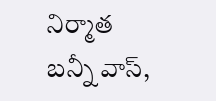నిర్మాత బన్నీ వాస్,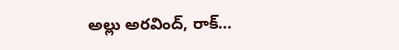అల్లు అరవింద్, రాక్…